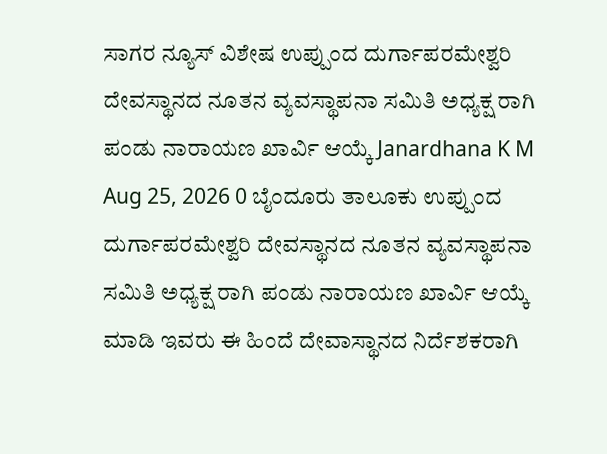ಸಾಗರ ನ್ಯೂಸ್ ವಿಶೇಷ ಉಪ್ಪುಂದ ದುರ್ಗಾಪರಮೇಶ್ವರಿ ದೇವಸ್ಥಾನದ ನೂತನ ವ್ಯವಸ್ಥಾಪನಾ ಸಮಿತಿ ಅಧ್ಯಕ್ಷ ರಾಗಿ ಪಂಡು ನಾರಾಯಣ ಖಾರ್ವಿ ಆಯ್ಕೆ Janardhana K M Aug 25, 2026 0 ಬೈಂದೂರು ತಾಲೂಕು ಉಪ್ಪುಂದ ದುರ್ಗಾಪರಮೇಶ್ವರಿ ದೇವಸ್ಥಾನದ ನೂತನ ವ್ಯವಸ್ಥಾಪನಾ ಸಮಿತಿ ಅಧ್ಯಕ್ಷ ರಾಗಿ ಪಂಡು ನಾರಾಯಣ ಖಾರ್ವಿ ಆಯ್ಕೆ ಮಾಡಿ ಇವರು ಈ ಹಿಂದೆ ದೇವಾಸ್ಥಾನದ ನಿರ್ದೆಶಕರಾಗಿ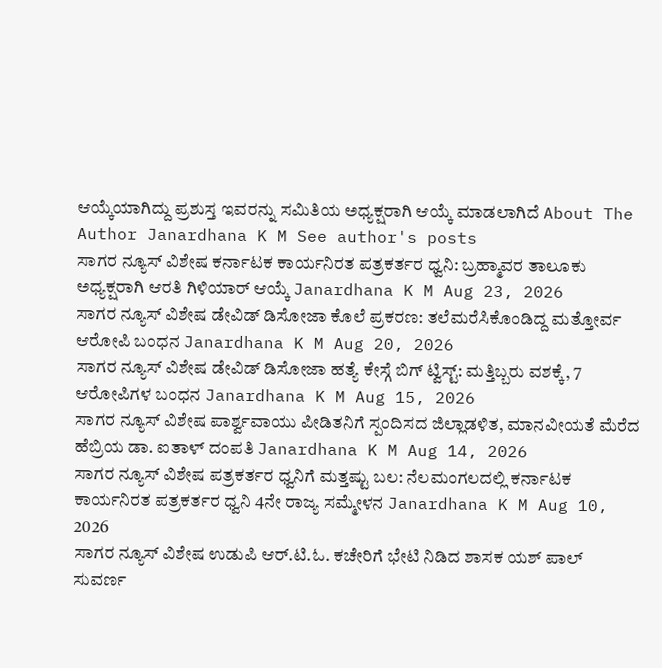ಆಯ್ಕೆಯಾಗಿದ್ದು ಪ್ರಶುಸ್ತ ಇವರನ್ನು ಸಮಿತಿಯ ಅಧ್ಯಕ್ಷರಾಗಿ ಆಯ್ಕೆ ಮಾಡಲಾಗಿದೆ About The Author Janardhana K M See author's posts
ಸಾಗರ ನ್ಯೂಸ್ ವಿಶೇಷ ಕರ್ನಾಟಕ ಕಾರ್ಯನಿರತ ಪತ್ರಕರ್ತರ ಧ್ವನಿ: ಬ್ರಹ್ಮಾವರ ತಾಲೂಕು ಅಧ್ಯಕ್ಷರಾಗಿ ಆರತಿ ಗಿಳಿಯಾರ್ ಆಯ್ಕೆ Janardhana K M Aug 23, 2026
ಸಾಗರ ನ್ಯೂಸ್ ವಿಶೇಷ ಡೇವಿಡ್ ಡಿಸೋಜಾ ಕೊಲೆ ಪ್ರಕರಣ: ತಲೆಮರೆಸಿಕೊಂಡಿದ್ದ ಮತ್ತೋರ್ವ ಆರೋಪಿ ಬಂಧನ Janardhana K M Aug 20, 2026
ಸಾಗರ ನ್ಯೂಸ್ ವಿಶೇಷ ಡೇವಿಡ್ ಡಿಸೋಜಾ ಹತ್ಯೆ ಕೇಸ್ಗೆ ಬಿಗ್ ಟ್ವಿಸ್ಟ್: ಮತ್ತಿಬ್ಬರು ವಶಕ್ಕೆ, 7 ಆರೋಪಿಗಳ ಬಂಧನ Janardhana K M Aug 15, 2026
ಸಾಗರ ನ್ಯೂಸ್ ವಿಶೇಷ ಪಾರ್ಶ್ವವಾಯು ಪೀಡಿತನಿಗೆ ಸ್ಪಂದಿಸದ ಜಿಲ್ಲಾಡಳಿತ, ಮಾನವೀಯತೆ ಮೆರೆದ ಹೆಬ್ರಿಯ ಡಾ. ಐತಾಳ್ ದಂಪತಿ Janardhana K M Aug 14, 2026
ಸಾಗರ ನ್ಯೂಸ್ ವಿಶೇಷ ಪತ್ರಕರ್ತರ ಧ್ವನಿಗೆ ಮತ್ತಷ್ಟು ಬಲ: ನೆಲಮಂಗಲದಲ್ಲಿ ಕರ್ನಾಟಕ ಕಾರ್ಯನಿರತ ಪತ್ರಕರ್ತರ ಧ್ವನಿ 4ನೇ ರಾಜ್ಯ ಸಮ್ಮೇಳನ Janardhana K M Aug 10, 2026
ಸಾಗರ ನ್ಯೂಸ್ ವಿಶೇಷ ಉಡುಪಿ ಆರ್.ಟಿ.ಓ. ಕಚೇರಿಗೆ ಭೇಟಿ ನಿಡಿದ ಶಾಸಕ ಯಶ್ ಪಾಲ್ ಸುವರ್ಣ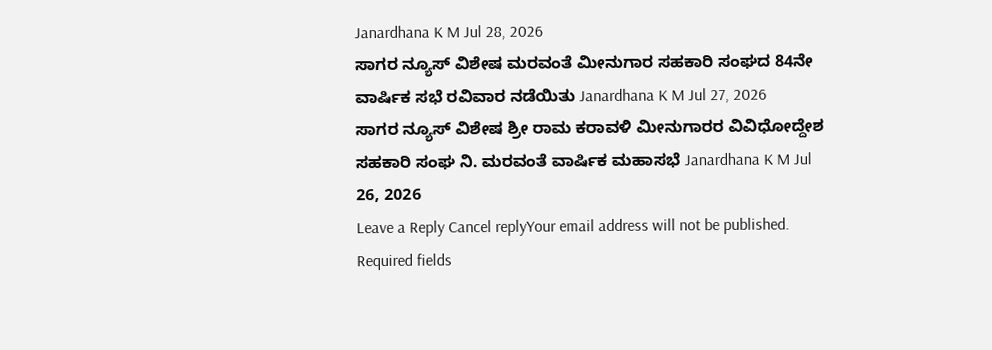Janardhana K M Jul 28, 2026
ಸಾಗರ ನ್ಯೂಸ್ ವಿಶೇಷ ಮರವಂತೆ ಮೀನುಗಾರ ಸಹಕಾರಿ ಸಂಘದ 84ನೇ ವಾರ್ಷಿಕ ಸಭೆ ರವಿವಾರ ನಡೆಯಿತು Janardhana K M Jul 27, 2026
ಸಾಗರ ನ್ಯೂಸ್ ವಿಶೇಷ ಶ್ರೀ ರಾಮ ಕರಾವಳಿ ಮೀನುಗಾರರ ವಿವಿಧೋದ್ದೇಶ ಸಹಕಾರಿ ಸಂಘ ನಿ. ಮರವಂತೆ ವಾರ್ಷಿಕ ಮಹಾಸಭೆ Janardhana K M Jul 26, 2026
Leave a Reply Cancel replyYour email address will not be published. Required fields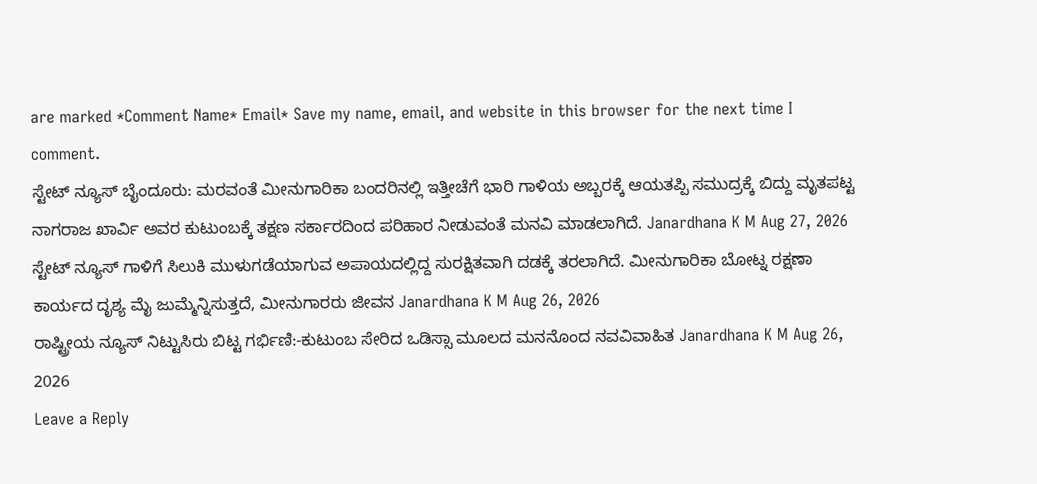are marked *Comment Name* Email* Save my name, email, and website in this browser for the next time I comment.
ಸ್ಟೇಟ್ ನ್ಯೂಸ್ ಬೈಂದೂರು: ಮರವಂತೆ ಮೀನುಗಾರಿಕಾ ಬಂದರಿನಲ್ಲಿ ಇತ್ತೀಚೆಗೆ ಭಾರಿ ಗಾಳಿಯ ಅಬ್ಬರಕ್ಕೆ ಆಯತಪ್ಪಿ ಸಮುದ್ರಕ್ಕೆ ಬಿದ್ದು ಮೃತಪಟ್ಟ ನಾಗರಾಜ ಖಾರ್ವಿ ಅವರ ಕುಟುಂಬಕ್ಕೆ ತಕ್ಷಣ ಸರ್ಕಾರದಿಂದ ಪರಿಹಾರ ನೀಡುವಂತೆ ಮನವಿ ಮಾಡಲಾಗಿದೆ. Janardhana K M Aug 27, 2026
ಸ್ಟೇಟ್ ನ್ಯೂಸ್ ಗಾಳಿಗೆ ಸಿಲುಕಿ ಮುಳುಗಡೆಯಾಗುವ ಅಪಾಯದಲ್ಲಿದ್ದ ಸುರಕ್ಷಿತವಾಗಿ ದಡಕ್ಕೆ ತರಲಾಗಿದೆ. ಮೀನುಗಾರಿಕಾ ಬೋಟ್ನ ರಕ್ಷಣಾ ಕಾರ್ಯದ ದೃಶ್ಯ ಮೈ ಜುಮ್ಮೆನ್ನಿಸುತ್ತದೆ, ಮೀನುಗಾರರು ಜೀವನ Janardhana K M Aug 26, 2026
ರಾಷ್ಟ್ರೀಯ ನ್ಯೂಸ್ ನಿಟ್ಟುಸಿರು ಬಿಟ್ಟ ಗರ್ಭಿಣಿ:-ಕುಟುಂಬ ಸೇರಿದ ಒಡಿಸ್ಸಾ ಮೂಲದ ಮನನೊಂದ ನವವಿವಾಹಿತ Janardhana K M Aug 26, 2026
Leave a Reply